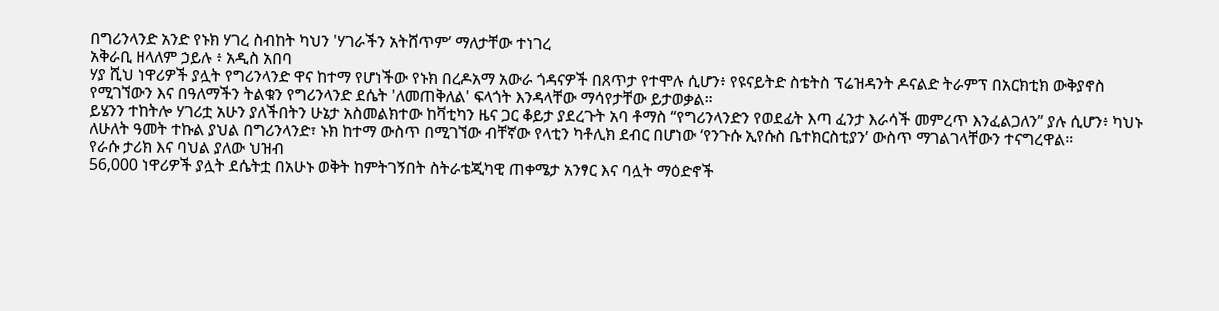በግሪንላንድ አንድ የኑክ ሃገረ ስብከት ካህን 'ሃገራችን አትሸጥም’ ማለታቸው ተነገረ
አቅራቢ ዘላለም ኃይሉ ፥ አዲስ አበባ
ሃያ ሺህ ነዋሪዎች ያሏት የግሪንላንድ ዋና ከተማ የሆነችው የኑክ በረዶአማ አውራ ጎዳናዎች በጸጥታ የተሞሉ ሲሆን፥ የዩናይትድ ስቴትስ ፕሬዝዳንት ዶናልድ ትራምፕ በአርክቲክ ውቅያኖስ የሚገኘውን እና በዓለማችን ትልቁን የግሪንላንድ ደሴት 'ለመጠቅለል' ፍላጎት እንዳላቸው ማሳየታቸው ይታወቃል።
ይሄንን ተከትሎ ሃገሪቷ አሁን ያለችበትን ሁኔታ አስመልክተው ከቫቲካን ዜና ጋር ቆይታ ያደረጉት አባ ቶማስ “የግሪንላንድን የወደፊት እጣ ፈንታ እራሳች መምረጥ እንፈልጋለን” ያሉ ሲሆን፥ ካህኑ ለሁለት ዓመት ተኩል ያህል በግሪንላንድ፣ ኑክ ከተማ ውስጥ በሚገኘው ብቸኛው የላቲን ካቶሊክ ደብር በሆነው ‘የንጉሱ ኢየሱስ ቤተክርስቲያን’ ውስጥ ማገልገላቸውን ተናግረዋል።
የራሱ ታሪክ እና ባህል ያለው ህዝብ
56,000 ነዋሪዎች ያሏት ደሴትቷ በአሁኑ ወቅት ከምትገኝበት ስትራቴጂካዊ ጠቀሜታ አንፃር እና ባሏት ማዕድኖች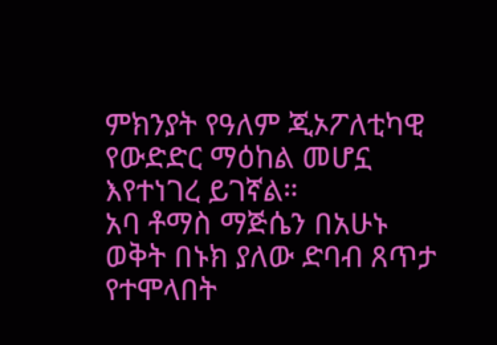ምክንያት የዓለም ጂኦፖለቲካዊ የውድድር ማዕከል መሆኗ እየተነገረ ይገኛል።
አባ ቶማስ ማጅሴን በአሁኑ ወቅት በኑክ ያለው ድባብ ጸጥታ የተሞላበት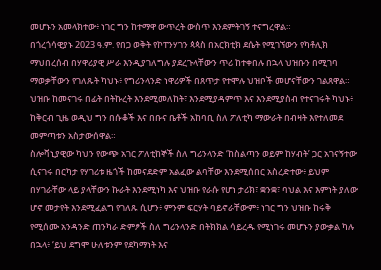መሆኑን አመላክተው፥ ነገር ግን ከተማዋ ውጥረት ውስጥ እንደምትገኝ ተናግረዋል።
በጎረጎሳዊያኑ 2023 ዓ.ም. የበጋ ወቅት የኮፐንሃገን ጳጳስ በአርክቲክ ደሴት የሚገኘውን የካቶሊክ ማህበረሰብ በሃዋሪያዊ ሥራ እንዲያገለግሉ ያደረጉላቸውን ጥሪ ከተቀበሉ በኋላ ህዝቡን በሚገባ ማወቃቸውን የገለጹት ካህኑ፥ የግሪንላንድ ነዋሪዎች በጸጥታ የተሞሉ ህዝቦች መሆናቸውን ገልጸዋል።
ህዝቡ ከመናገሩ በፊት በትኩረት እንደሚመለከት፣ እንደሚያዳምጥ እና እንደሚያስብ የተናገሩት ካህኑ፥ ከቅርብ ጊዜ ወዲህ ግን በሱቆች እና በቡና ቤቶች አከባቢ ስለ ፖለቲካ ማውራት በብዛት እየተለመደ መምጣቱን አስታውሰዋል።
ስሎቫኒያዊው ካህን የውጭ አገር ፖለቲከኞች ስለ ግሪንላንድ ‘ከስልጣን ወይም ከሃብት’ ጋር አገናኝተው ሲናገሩ በርካታ የሃገሪቱ ዜጎች ከመናደድም አልፈው ልባቸው እንደሚሰበር አስረድተው፥ ይህም በሃገራቸው ላይ ያላቸውን ኩራት እንደሚነካ እና ህዝቡ የራሱ የሆነ ታሪክ፣ ቋንቋ፣ ባህል እና እምነት ያለው ሆኖ መታየት እንደሚፈልግ የገለጹ ሲሆን፥ ምንም ፍርሃት ባይኖራቸውም፥ ነገር ግን ህዝቡ ከሩቅ የሚሰሙ አንዳንድ ጠንካራ ድምፆች ስለ ግሪንላንድ በትክክል ሳይረዱ የሚነገሩ መሆኑን ያውቃል ካሉ በኋላ፥ ‘ይህ ደግሞ ሁለቱንም የደካማነት እና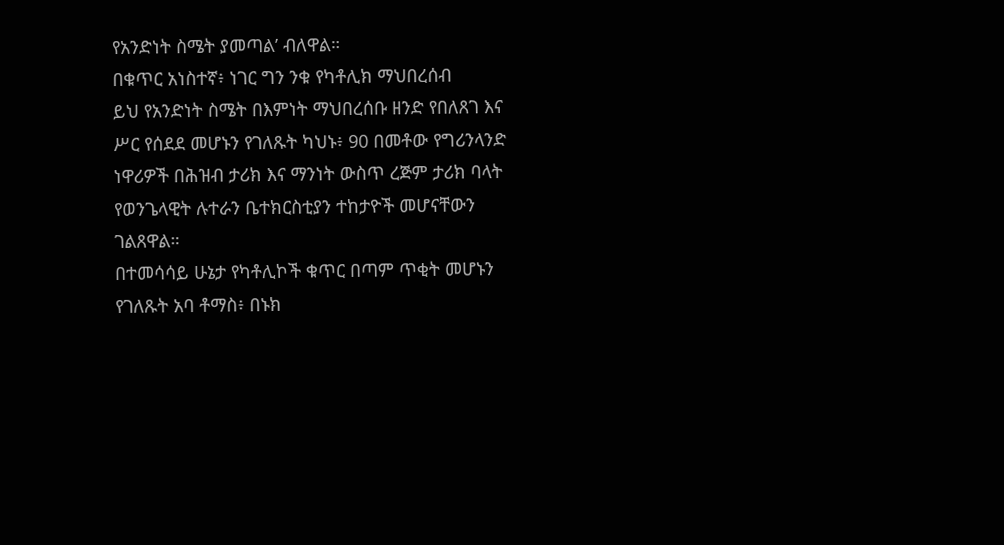የአንድነት ስሜት ያመጣል’ ብለዋል።
በቁጥር አነስተኛ፥ ነገር ግን ንቁ የካቶሊክ ማህበረሰብ
ይህ የአንድነት ስሜት በእምነት ማህበረሰቡ ዘንድ የበለጸገ እና ሥር የሰደደ መሆኑን የገለጹት ካህኑ፥ 90 በመቶው የግሪንላንድ ነዋሪዎች በሕዝብ ታሪክ እና ማንነት ውስጥ ረጅም ታሪክ ባላት የወንጌላዊት ሉተራን ቤተክርስቲያን ተከታዮች መሆናቸውን ገልጸዋል።
በተመሳሳይ ሁኔታ የካቶሊኮች ቁጥር በጣም ጥቂት መሆኑን የገለጹት አባ ቶማስ፥ በኑክ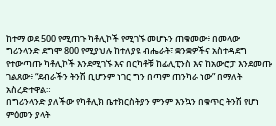ከተማ ወደ 500 የሚጠጉ ካቶሊኮች የሚገኙ መሆኑን ጠቁመው፥ በመላው ግሪንላንድ ደግሞ 800 የሚያህሉ ከተለያዩ ብሔራት፣ ቋንቋዎችና አስተዳደግ የተውጣጡ ካቶሊኮች እንደሚገኙ እና በርካቶቹ ከፊሊፒንስ እና ከአውሮፓ እንደመጡ ገልጸው፥ “ደብራችን ትንሽ ቢሆንም ነገር ግን በጣም ጠንካራ ነው” በማለት አስረድተዋል።
በግሪንላንድ ያለችው የካቶሊክ ቤተክርስትያን ምንም እንኳን በቁጥር ትንሽ የሆነ ምዕመን ያላት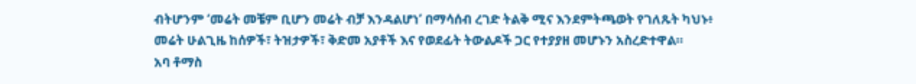ብትሆንም ‘መሬት መቼም ቢሆን መሬት ብቻ እንዳልሆነ’ በማሳሰብ ረገድ ትልቅ ሚና እንደምትጫወት የገለጹት ካህኑ፥ መሬት ሁልጊዜ ከሰዎች፣ ትዝታዎች፣ ቅድመ አያቶች እና የወደፊት ትውልዶች ጋር የተያያዘ መሆኑን አስረድተዋል።
አባ ቶማስ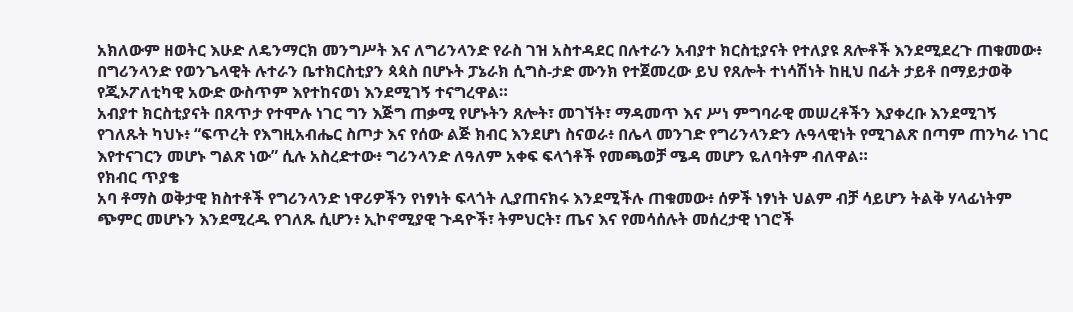አክለውም ዘወትር እሁድ ለዴንማርክ መንግሥት እና ለግሪንላንድ የራስ ገዝ አስተዳደር በሉተራን አብያተ ክርስቲያናት የተለያዩ ጸሎቶች እንደሚደረጉ ጠቁመው፥ በግሪንላንድ የወንጌላዊት ሉተራን ቤተክርስቲያን ጳጳስ በሆኑት ፓኔራክ ሲግስ-ታድ ሙንክ የተጀመረው ይህ የጸሎት ተነሳሽነት ከዚህ በፊት ታይቶ በማይታወቅ የጂኦፖለቲካዊ አውድ ውስጥም እየተከናወነ እንደሚገኝ ተናግረዋል።
አብያተ ክርስቲያናት በጸጥታ የተሞሉ ነገር ግን እጅግ ጠቃሚ የሆኑትን ጸሎት፣ መገኘት፣ ማዳመጥ እና ሥነ ምግባራዊ መሠረቶችን እያቀረቡ እንደሚገኝ የገለጹት ካህኑ፥ “ፍጥረት የእግዚአብሔር ስጦታ እና የሰው ልጅ ክብር እንደሆነ ስናወራ፥ በሌላ መንገድ የግሪንላንድን ሉዓላዊነት የሚገልጽ በጣም ጠንካራ ነገር እየተናገርን መሆኑ ግልጽ ነው” ሲሉ አስረድተው፥ ግሪንላንድ ለዓለም አቀፍ ፍላጎቶች የመጫወቻ ሜዳ መሆን ዬለባትም ብለዋል።
የክብር ጥያቄ
አባ ቶማስ ወቅታዊ ክስተቶች የግሪንላንድ ነዋሪዎችን የነፃነት ፍላጎት ሊያጠናክሩ እንደሚችሉ ጠቁመው፥ ሰዎች ነፃነት ህልም ብቻ ሳይሆን ትልቅ ሃላፊነትም ጭምር መሆኑን እንደሚረዱ የገለጹ ሲሆን፥ ኢኮኖሚያዊ ጉዳዮች፣ ትምህርት፣ ጤና እና የመሳሰሉት መሰረታዊ ነገሮች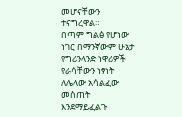መሆናቸውን ተናግረዋል።
በጣም ግልፅ የሆነው ነገር በማንኛውም ሁኔታ የግሪንላንድ ነዋሪዎች የራሳቸውን ነፃነት ለሌላው አሳልፈው መስጠት እንደማይፈልጉ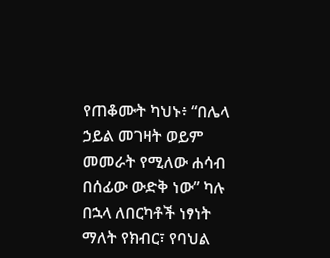የጠቆሙት ካህኑ፥ “በሌላ ኃይል መገዛት ወይም መመራት የሚለው ሐሳብ በሰፊው ውድቅ ነው” ካሉ በኋላ ለበርካቶች ነፃነት ማለት የክብር፣ የባህል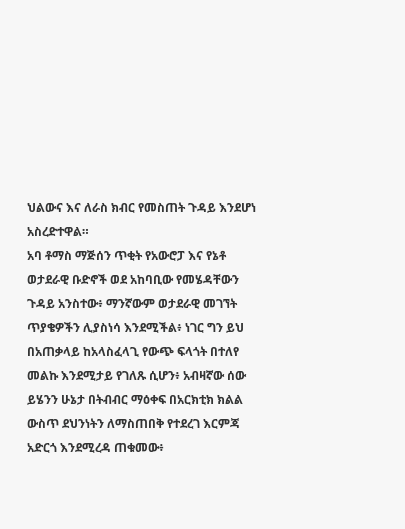ህልውና እና ለራስ ክብር የመስጠት ጉዳይ እንደሆነ አስረድተዋል።
አባ ቶማስ ማጅሰን ጥቂት የአውሮፓ እና የኔቶ ወታደራዊ ቡድኖች ወደ አከባቢው የመሄዳቸውን ጉዳይ አንስተው፥ ማንኛውም ወታደራዊ መገኘት ጥያቄዎችን ሊያስነሳ እንደሚችል፥ ነገር ግን ይህ በአጠቃላይ ከአላስፈላጊ የውጭ ፍላጎት በተለየ መልኩ እንደሚታይ የገለጹ ሲሆን፥ አብዛኛው ሰው ይሄንን ሁኔታ በትብብር ማዕቀፍ በአርክቲክ ክልል ውስጥ ደህንነትን ለማስጠበቅ የተደረገ እርምጃ አድርጎ እንደሚረዳ ጠቁመው፥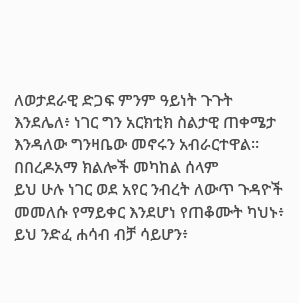ለወታደራዊ ድጋፍ ምንም ዓይነት ጉጉት እንደሌለ፥ ነገር ግን አርክቲክ ስልታዊ ጠቀሜታ እንዳለው ግንዛቤው መኖሩን አብራርተዋል።
በበረዶአማ ክልሎች መካከል ሰላም
ይህ ሁሉ ነገር ወደ አየር ንብረት ለውጥ ጉዳዮች መመለሱ የማይቀር እንደሆነ የጠቆሙት ካህኑ፥ ይህ ንድፈ ሐሳብ ብቻ ሳይሆን፥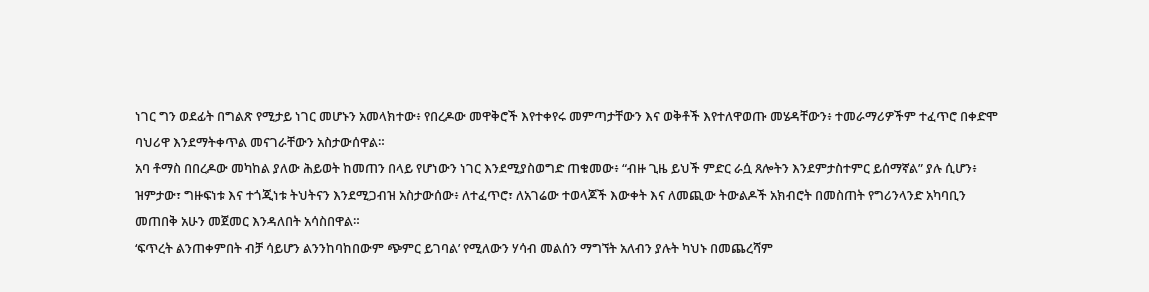ነገር ግን ወደፊት በግልጽ የሚታይ ነገር መሆኑን አመላክተው፥ የበረዶው መዋቅሮች እየተቀየሩ መምጣታቸውን እና ወቅቶች እየተለዋወጡ መሄዳቸውን፥ ተመራማሪዎችም ተፈጥሮ በቀድሞ ባህሪዋ እንደማትቀጥል መናገራቸውን አስታውሰዋል።
አባ ቶማስ በበረዶው መካከል ያለው ሕይወት ከመጠን በላይ የሆነውን ነገር እንደሚያስወግድ ጠቁመው፥ “ብዙ ጊዜ ይህች ምድር ራሷ ጸሎትን እንደምታስተምር ይሰማኛል” ያሉ ሲሆን፥ ዝምታው፣ ግዙፍነቱ እና ተጎጂነቱ ትህትናን እንደሚጋብዝ አስታውሰው፥ ለተፈጥሮ፣ ለአገሬው ተወላጆች እውቀት እና ለመጪው ትውልዶች አክብሮት በመስጠት የግሪንላንድ አካባቢን መጠበቅ አሁን መጀመር እንዳለበት አሳስበዋል።
‘ፍጥረት ልንጠቀምበት ብቻ ሳይሆን ልንንከባከበውም ጭምር ይገባል’ የሚለውን ሃሳብ መልሰን ማግኘት አለብን ያሉት ካህኑ በመጨረሻም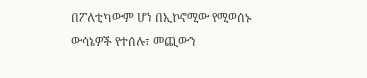በፖለቲካውም ሆነ በኢኮኖሚው የሚወሰኑ ውሳኔዎች የተሰሉ፣ መጪውን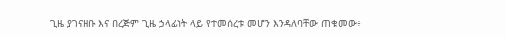ጊዜ ያገናዘቡ እና በረጅም ጊዜ ኃላፊነት ላይ የተመሰረቱ መሆን እንዳለባቸው ጠቁመው፥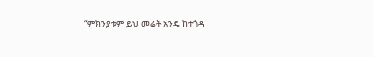“ምክንያቱም ይህ መሬት አንዴ ከተጎዳ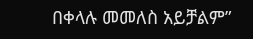በቀላሉ መመለስ አይቻልም”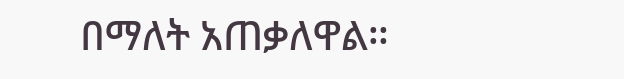በማለት አጠቃለዋል።